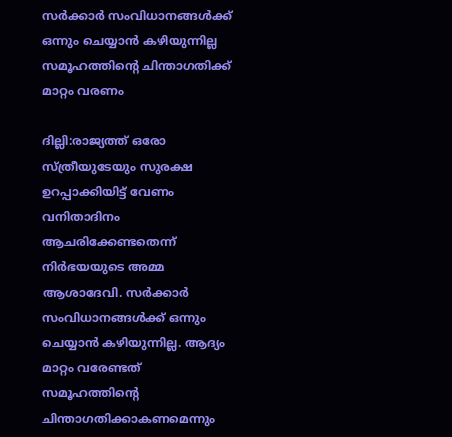സര്‍ക്കാര്‍ സംവിധാനങ്ങള്‍ക്ക് ഒന്നും ചെയ്യാന്‍ കഴിയുന്നില്ല സമൂഹത്തിന്‍റെ ചിന്താഗതിക്ക് മാറ്റം വരണം

ദില്ലി:രാജ്യത്ത് ഒരോ സ്ത്രീയുടേയും സുരക്ഷ ഉറപ്പാക്കിയിട്ട് വേണം വനിതാദിനം ആചരിക്കേണ്ടതെന്ന് നിർഭയയുടെ അമ്മ ആശാദേവി. സർക്കാർ സംവിധാനങ്ങൾക്ക് ഒന്നും ചെയ്യാൻ കഴിയുന്നില്ല. ആദ്യം മാറ്റം വരേണ്ടത് സമൂഹത്തിന്‍റെ ചിന്താഗതിക്കാകണമെന്നും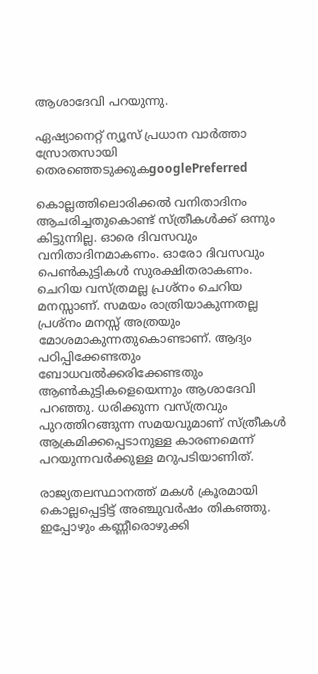ആശാദേവി പറയുന്നു.

ഏഷ്യാനെറ്റ് ന്യൂസ് പ്രധാന വാർത്താ സ്രോതസായി തെരഞ്ഞെടുക്കുകgooglePreferred

കൊല്ലത്തിലൊരിക്കൽ വനിതാദിനം ആചരിച്ചതുകൊണ്ട് സ്ത്രീകൾക്ക് ഒന്നും കിട്ടുന്നില്ല. ഓരെ ദിവസവും വനിതാദിനമാകണം. ഓരോ ദിവസവും പെൺകുട്ടികൾ സുരക്ഷിതരാകണം. ചെറിയ വസ്ത്രമല്ല പ്രശ്നം ചെറിയ മനസ്സാണ്. സമയം രാത്രിയാകുന്നതല്ല പ്രശ്നം മനസ്സ് അത്രയും മോശമാകുന്നതുകൊണ്ടാണ്. ആദ്യം പഠിപ്പിക്കേണ്ടതും ബോധവൽക്കരിക്കേണ്ടതും ആൺകുട്ടികളെയെന്നും ആശാദേവി പറഞ്ഞു. ധരിക്കുന്ന വസ്ത്രവും പുറത്തിറങ്ങുന്ന സമയവുമാണ് സ്ത്രീകള്‍ ആക്രമിക്കപ്പെടാനുള്ള കാരണമെന്ന് പറയുന്നവർക്കുള്ള മറുപടിയാണിത്.

രാജ്യതലസ്ഥാനത്ത് മകൾ ക്രൂരമായി കൊല്ലപ്പെട്ടിട്ട് അഞ്ചുവര്‍ഷം തികഞ്ഞു. ഇപ്പോഴും കണ്ണീരൊഴുക്കി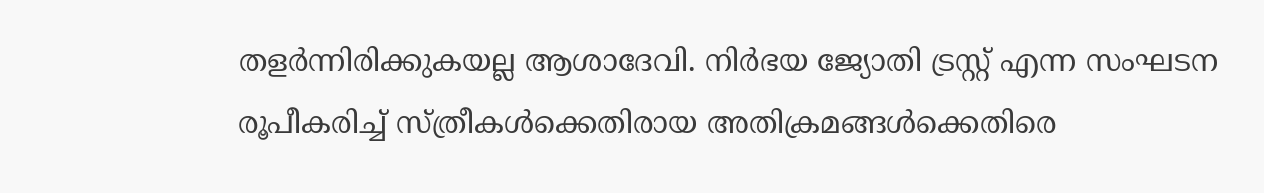തള‍ർന്നിരിക്കുകയല്ല ആശാദേവി. നിർഭയ ജ്യോതി ട്രസ്റ്റ് എന്ന സംഘടന രൂപീകരിച്ച് സ്ത്രീകൾക്കെതിരായ അതിക്രമങ്ങൾക്കെതിരെ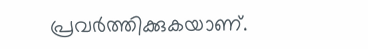പ്രവർത്തിക്കുകയാണ്.